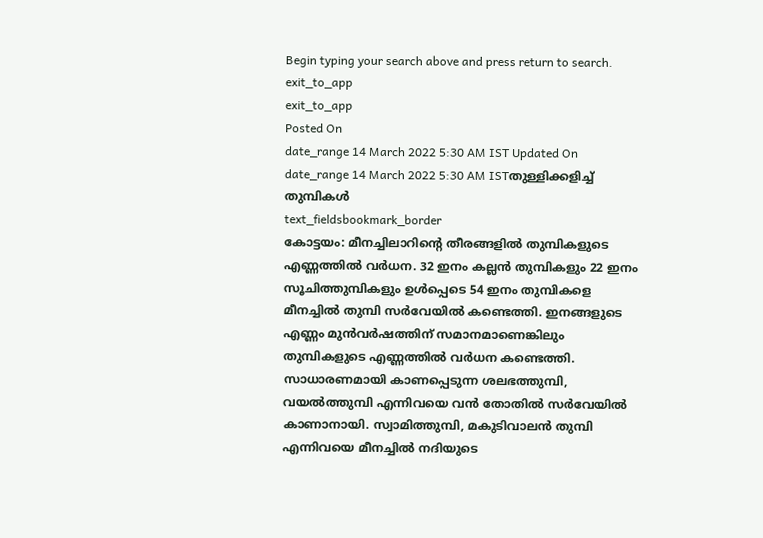Begin typing your search above and press return to search.
exit_to_app
exit_to_app
Posted On
date_range 14 March 2022 5:30 AM IST Updated On
date_range 14 March 2022 5:30 AM ISTതുള്ളിക്കളിച്ച് തുമ്പികൾ
text_fieldsbookmark_border
കോട്ടയം: മീനച്ചിലാറിന്റെ തീരങ്ങളിൽ തുമ്പികളുടെ എണ്ണത്തിൽ വർധന. 32 ഇനം കല്ലൻ തുമ്പികളും 22 ഇനം സൂചിത്തുമ്പികളും ഉൾപ്പെടെ 54 ഇനം തുമ്പികളെ മീനച്ചിൽ തുമ്പി സർവേയിൽ കണ്ടെത്തി. ഇനങ്ങളുടെ എണ്ണം മുൻവർഷത്തിന് സമാനമാണെങ്കിലും തുമ്പികളുടെ എണ്ണത്തിൽ വർധന കണ്ടെത്തി. സാധാരണമായി കാണപ്പെടുന്ന ശലഭത്തുമ്പി, വയൽത്തുമ്പി എന്നിവയെ വൻ തോതിൽ സർവേയിൽ കാണാനായി. സ്വാമിത്തുമ്പി, മകുടിവാലൻ തുമ്പി എന്നിവയെ മീനച്ചിൽ നദിയുടെ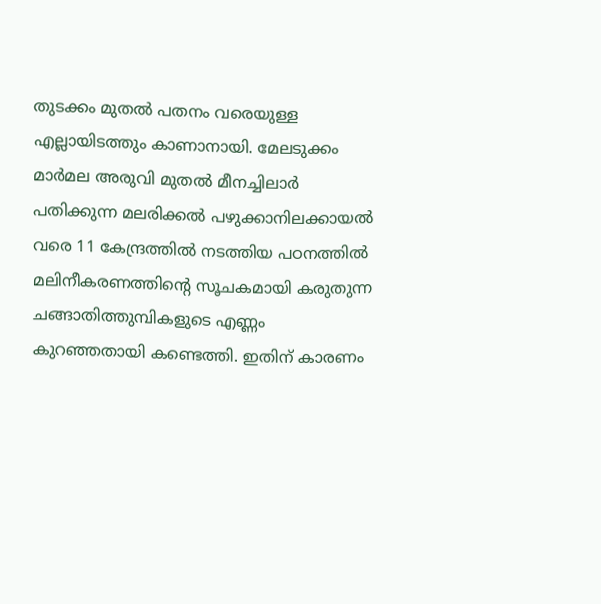തുടക്കം മുതൽ പതനം വരെയുള്ള എല്ലായിടത്തും കാണാനായി. മേലടുക്കം മാർമല അരുവി മുതൽ മീനച്ചിലാർ പതിക്കുന്ന മലരിക്കൽ പഴുക്കാനിലക്കായൽ വരെ 11 കേന്ദ്രത്തിൽ നടത്തിയ പഠനത്തിൽ മലിനീകരണത്തിന്റെ സൂചകമായി കരുതുന്ന ചങ്ങാതിത്തുമ്പികളുടെ എണ്ണം കുറഞ്ഞതായി കണ്ടെത്തി. ഇതിന് കാരണം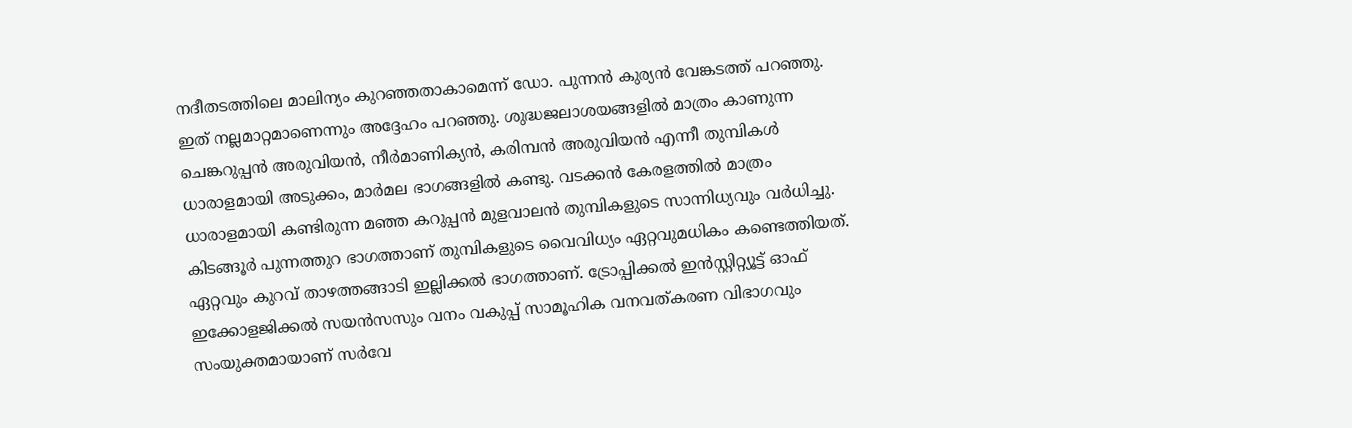നദീതടത്തിലെ മാലിന്യം കുറഞ്ഞതാകാമെന്ന് ഡോ. പുന്നൻ കുര്യൻ വേങ്കടത്ത് പറഞ്ഞു. ഇത് നല്ലമാറ്റമാണെന്നും അദ്ദേഹം പറഞ്ഞു. ശുദ്ധജലാശയങ്ങളിൽ മാത്രം കാണുന്ന ചെങ്കറുപ്പൻ അരുവിയൻ, നീർമാണിക്യൻ, കരിമ്പൻ അരുവിയൻ എന്നീ തുമ്പികൾ ധാരാളമായി അടുക്കം, മാർമല ഭാഗങ്ങളിൽ കണ്ടു. വടക്കൻ കേരളത്തിൽ മാത്രം ധാരാളമായി കണ്ടിരുന്ന മഞ്ഞ കറുപ്പൻ മുളവാലൻ തുമ്പികളുടെ സാന്നിധ്യവും വർധിച്ചു. കിടങ്ങൂർ പുന്നത്തുറ ഭാഗത്താണ് തുമ്പികളുടെ വൈവിധ്യം ഏറ്റവുമധികം കണ്ടെത്തിയത്. ഏറ്റവും കുറവ് താഴത്തങ്ങാടി ഇല്ലിക്കൽ ഭാഗത്താണ്. ട്രോപ്പിക്കൽ ഇൻസ്റ്റിറ്റ്യൂട്ട് ഓഫ് ഇക്കോളജിക്കൽ സയൻസസും വനം വകുപ്പ് സാമൂഹിക വനവത്കരണ വിഭാഗവും സംയുക്തമായാണ് സർവേ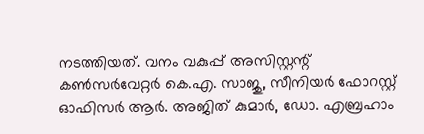നടത്തിയത്. വനം വകുപ്പ് അസിസ്റ്റന്റ് കൺസർവേറ്റർ കെ.എ. സാജു, സീനിയർ ഫോറസ്റ്റ് ഓഫിസർ ആർ. അജിത് കുമാർ, ഡോ. എബ്രഹാം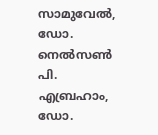സാമുവേൽ, ഡോ. നെൽസൺ പി. എബ്രഹാം, ഡോ.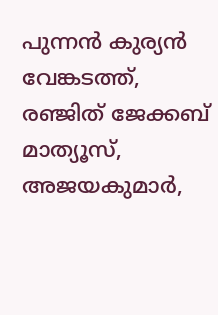പുന്നൻ കുര്യൻ വേങ്കടത്ത്, രഞ്ജിത് ജേക്കബ് മാത്യൂസ്, അജയകുമാർ,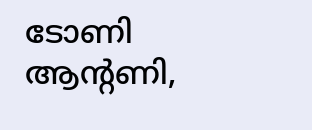ടോണി ആന്റണി,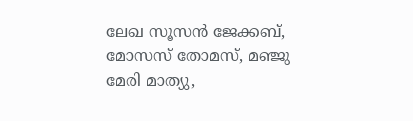ലേഖ സൂസൻ ജേക്കബ്, മോസസ് തോമസ്, മഞ്ജു മേരി മാത്യു,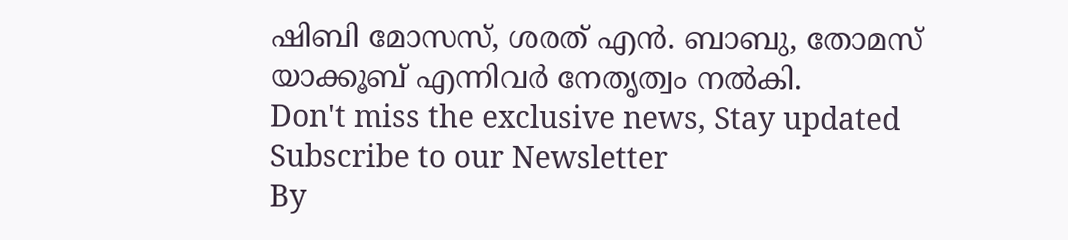ഷിബി മോസസ്, ശരത് എൻ. ബാബു, തോമസ് യാക്കൂബ് എന്നിവർ നേതൃത്വം നൽകി.
Don't miss the exclusive news, Stay updated
Subscribe to our Newsletter
By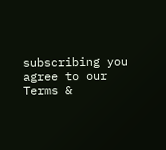subscribing you agree to our Terms &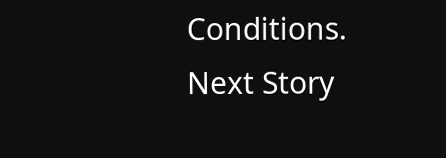Conditions.
Next Story